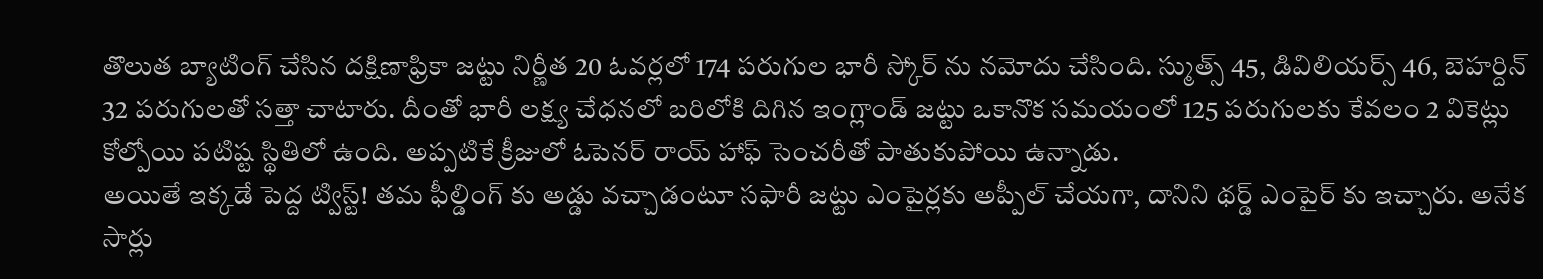తొలుత బ్యాటింగ్ చేసిన దక్షిణాఫ్రికా జట్టు నిర్ణీత 20 ఓవర్లలో 174 పరుగుల భారీ స్కోర్ ను నమోదు చేసింది. స్ముత్స్ 45, డివిలియర్స్ 46, బెహర్దిన్ 32 పరుగులతో సత్తా చాటారు. దీంతో భారీ లక్ష్య చేధనలో బరిలోకి దిగిన ఇంగ్లాండ్ జట్టు ఒకానొక సమయంలో 125 పరుగులకు కేవలం 2 వికెట్లు కోల్పోయి పటిష్ట స్థితిలో ఉంది. అప్పటికే క్రీజులో ఓపెనర్ రాయ్ హాఫ్ సెంచరీతో పాతుకుపోయి ఉన్నాడు.
అయితే ఇక్కడే పెద్ద ట్విస్ట్! తమ ఫీల్డింగ్ కు అడ్డు వచ్చాడంటూ సఫారీ జట్టు ఎంపైర్లకు అప్పీల్ చేయగా, దానిని థర్డ్ ఎంపైర్ కు ఇచ్చారు. అనేక సార్లు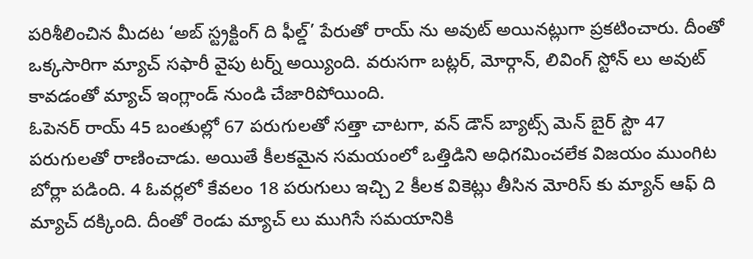పరిశీలించిన మీదట ‘అబ్ స్ట్రక్టింగ్ ది ఫీల్డ్’ పేరుతో రాయ్ ను అవుట్ అయినట్లుగా ప్రకటించారు. దీంతో ఒక్కసారిగా మ్యాచ్ సఫారీ వైపు టర్న్ అయ్యింది. వరుసగా బట్లర్, మోర్గాన్, లివింగ్ స్టోన్ లు అవుట్ కావడంతో మ్యాచ్ ఇంగ్లాండ్ నుండి చేజారిపోయింది.
ఓపెనర్ రాయ్ 45 బంతుల్లో 67 పరుగులతో సత్తా చాటగా, వన్ డౌన్ బ్యాట్స్ మెన్ బైర్ స్టౌ 47 పరుగులతో రాణించాడు. అయితే కీలకమైన సమయంలో ఒత్తిడిని అధిగమించలేక విజయం ముంగిట బోర్లా పడింది. 4 ఓవర్లలో కేవలం 18 పరుగులు ఇచ్చి 2 కీలక వికెట్లు తీసిన మోరిస్ కు మ్యాన్ ఆఫ్ ది మ్యాచ్ దక్కింది. దీంతో రెండు మ్యాచ్ లు ముగిసే సమయానికి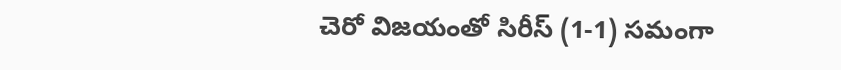చెరో విజయంతో సిరీస్ (1-1) సమంగా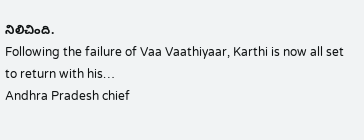నిలిచింది.
Following the failure of Vaa Vaathiyaar, Karthi is now all set to return with his…
Andhra Pradesh chief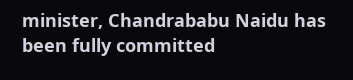minister, Chandrababu Naidu has been fully committed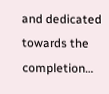and dedicated towards the completion…